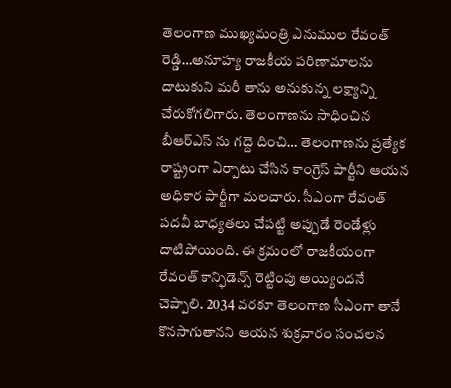తెలంగాణ ముఖ్యమంత్రి ఎనుముల రేవంత్ రెడ్డి…అనూహ్య రాజకీయ పరిణామాలను దాటుకుని మరీ తాను అనుకున్న లక్ష్యాన్ని చేరుకోగలిగారు. తెలంగాణను సాధించిన బీఆర్ఎస్ ను గద్దె దించి… తెలంగాణను ప్రత్యేక రాష్ట్రంగా ఏర్పాటు చేసిన కాంగ్రెస్ పార్టీని ఆయన అధికార పార్టీగా మలచారు. సీఎంగా రేవంత్ పదవీ బాధ్యతలు చేపట్టి అప్పుడే రెండేళ్లు దాటిపోయింది. ఈ క్రమంలో రాజకీయంగా రేవంత్ కాన్ఫిడెన్స్ రెట్టింపు అయ్యిందనే చెప్పాలి. 2034 వరకూ తెలంగాణ సీఎంగా తానే కొనసాగుతానని ఆయన శుక్రవారం సంచలన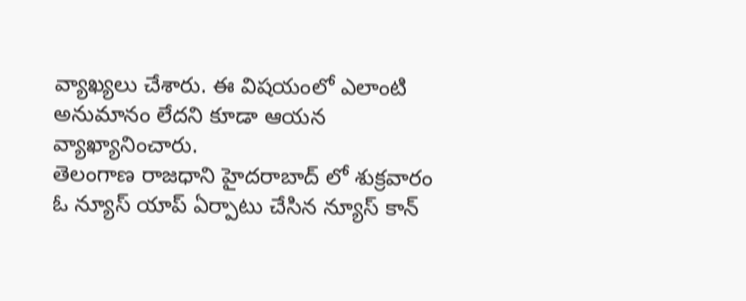వ్యాఖ్యలు చేశారు. ఈ విషయంలో ఎలాంటి అనుమానం లేదని కూడా ఆయన వ్యాఖ్యానించారు.
తెలంగాణ రాజధాని హైదరాబాద్ లో శుక్రవారం ఓ న్యూస్ యాప్ ఏర్పాటు చేసిన న్యూస్ కాన్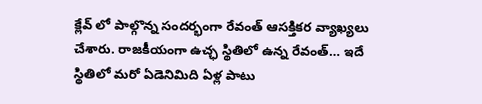క్లేవ్ లో పాల్గొన్న సందర్భంగా రేవంత్ ఆసక్తికర వ్యాఖ్యలు చేశారు. రాజకీయంగా ఉచ్ఛ స్థితిలో ఉన్న రేవంత్… ఇదే స్థితిలో మరో ఏడెనిమిది ఏళ్ల పాటు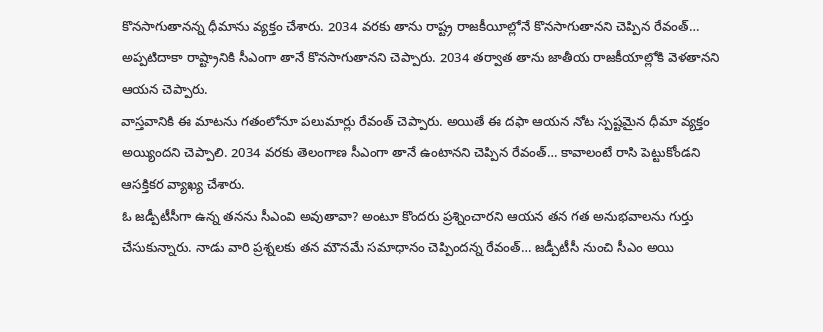కొనసాగుతానన్న ధీమాను వ్యక్తం చేశారు. 2034 వరకు తాను రాష్ట్ర రాజకీయీల్లోనే కొనసాగుతానని చెప్పిన రేవంత్… అప్పటిదాకా రాష్ట్రానికి సీఎంగా తానే కొనసాగుతానని చెప్పారు. 2034 తర్వాత తాను జాతీయ రాజకీయాల్లోకి వెళతానని ఆయన చెప్పారు.
వాస్తవానికి ఈ మాటను గతంలోనూ పలుమార్లు రేవంత్ చెప్పారు. అయితే ఈ దఫా ఆయన నోట స్పష్టమైన ధీమా వ్యక్తం అయ్యిందని చెప్పాలి. 2034 వరకు తెలంగాణ సీఎంగా తానే ఉంటానని చెప్పిన రేవంత్… కావాలంటే రాసి పెట్టుకోండని ఆసక్తికర వ్యాఖ్య చేశారు.
ఓ జడ్పీటీసీగా ఉన్న తనను సీఎంవి అవుతావా? అంటూ కొందరు ప్రశ్నించారని ఆయన తన గత అనుభవాలను గుర్తు చేసుకున్నారు. నాడు వారి ప్రశ్నలకు తన మౌనమే సమాధానం చెప్పిందన్న రేవంత్… జడ్పీటీసీ నుంచి సీఎం అయి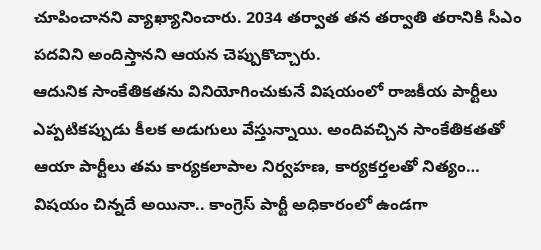చూపించానని వ్యాఖ్యానించారు. 2034 తర్వాత తన తర్వాతి తరానికి సీఎం పదవిని అందిస్తానని ఆయన చెప్పుకొచ్చారు.
ఆదునిక సాంకేతికతను వినియోగించుకునే విషయంలో రాజకీయ పార్టీలు ఎప్పటికప్పుడు కీలక అడుగులు వేస్తున్నాయి. అందివచ్చిన సాంకేతికతతో ఆయా పార్టీలు తమ కార్యకలాపాల నిర్వహణ, కార్యకర్తలతో నిత్యం…
విషయం చిన్నదే అయినా.. కాంగ్రెస్ పార్టీ అధికారంలో ఉండగా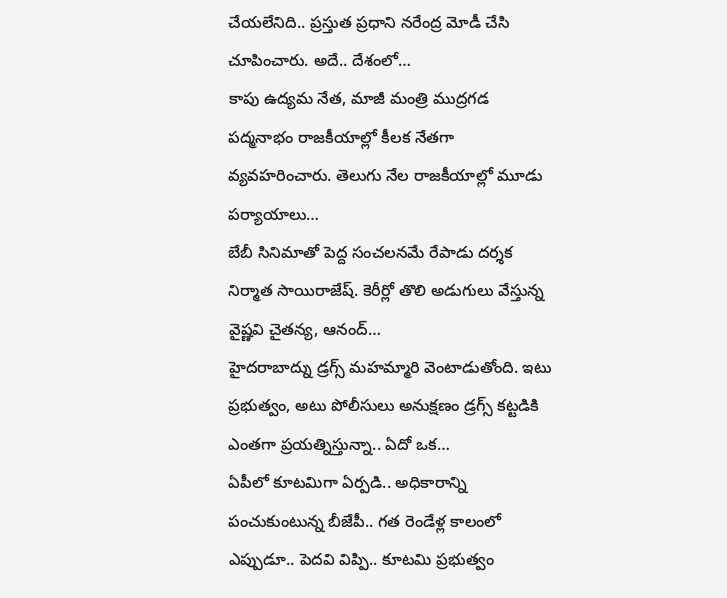చేయలేనిది.. ప్రస్తుత ప్రధాని నరేంద్ర మోడీ చేసి చూపించారు. అదే.. దేశంలో…
కాపు ఉద్యమ నేత, మాజీ మంత్రి ముద్రగడ పద్మనాభం రాజకీయాల్లో కీలక నేతగా వ్యవహరించారు. తెలుగు నేల రాజకీయాల్లో మూడు పర్యాయాలు…
బేబీ సినిమాతో పెద్ద సంచలనమే రేపాడు దర్శక నిర్మాత సాయిరాజేష్. కెరీర్లో తొలి అడుగులు వేస్తున్న వైష్ణవి చైతన్య, ఆనంద్…
హైదరాబాద్ను డ్రగ్స్ మహమ్మారి వెంటాడుతోంది. ఇటు ప్రభుత్వం, అటు పోలీసులు అనుక్షణం డ్రగ్స్ కట్టడికి ఎంతగా ప్రయత్నిస్తున్నా.. ఏదో ఒక…
ఏపీలో కూటమిగా ఏర్పడి.. అధికారాన్ని పంచుకుంటున్న బీజేపీ.. గత రెండేళ్ల కాలంలో ఎప్పుడూ.. పెదవి విప్పి.. కూటమి ప్రభుత్వం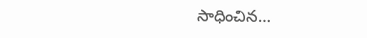సాధించిన…